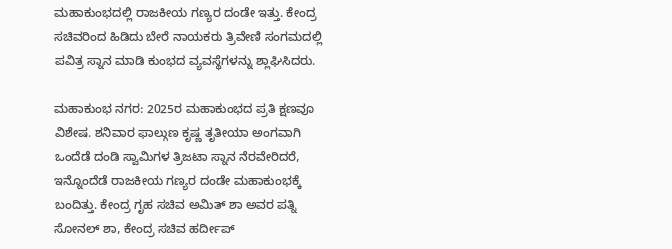ಮಹಾಕುಂಭದಲ್ಲಿ ರಾಜಕೀಯ ಗಣ್ಯರ ದಂಡೇ ಇತ್ತು. ಕೇಂದ್ರ ಸಚಿವರಿಂದ ಹಿಡಿದು ಬೇರೆ ನಾಯಕರು ತ್ರಿವೇಣಿ ಸಂಗಮದಲ್ಲಿ ಪವಿತ್ರ ಸ್ನಾನ ಮಾಡಿ ಕುಂಭದ ವ್ಯವಸ್ಥೆಗಳನ್ನು ಶ್ಲಾಘಿಸಿದರು.

ಮಹಾಕುಂಭ ನಗರ: 2025ರ ಮಹಾಕುಂಭದ ಪ್ರತಿ ಕ್ಷಣವೂ ವಿಶೇಷ. ಶನಿವಾರ ಫಾಲ್ಗುಣ ಕೃಷ್ಣ ತೃತೀಯಾ ಅಂಗವಾಗಿ ಒಂದೆಡೆ ದಂಡಿ ಸ್ವಾಮಿಗಳ ತ್ರಿಜಟಾ ಸ್ನಾನ ನೆರವೇರಿದರೆ, ಇನ್ನೊಂದೆಡೆ ರಾಜಕೀಯ ಗಣ್ಯರ ದಂಡೇ ಮಹಾಕುಂಭಕ್ಕೆ ಬಂದಿತ್ತು. ಕೇಂದ್ರ ಗೃಹ ಸಚಿವ ಅಮಿತ್ ಶಾ ಅವರ ಪತ್ನಿ ಸೋನಲ್ ಶಾ, ಕೇಂದ್ರ ಸಚಿವ ಹರ್ದೀಪ್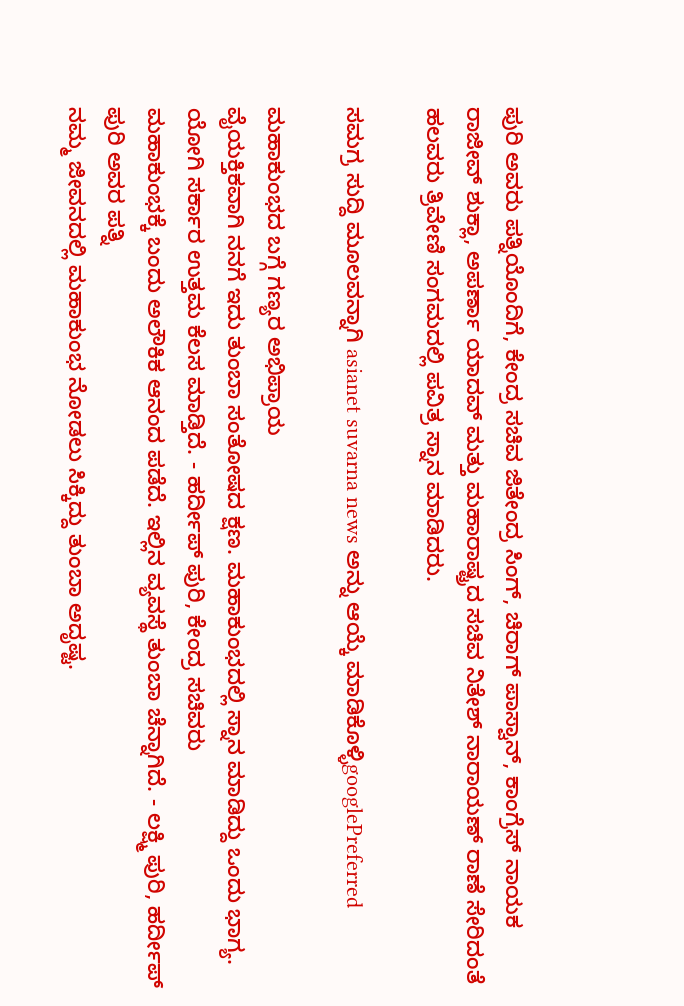ಪುರಿ ಅವರು ಪತ್ನಿಯೊಂದಿಗೆ, ಕೇಂದ್ರ ಸಚಿವ ಜಿತೇಂದ್ರ ಸಿಂಗ್, ಚಿರಾಗ್ ಪಾಸ್ವಾನ್, ಕಾಂಗ್ರೆಸ್ ನಾಯಕ ರಾಜೀವ್ ಶುಕ್ಲಾ, ಅಪರ್ಣಾ ಯಾದವ್ ಮತ್ತು ಮಹಾರಾಷ್ಟ್ರದ ಸಚಿವ ನಿತೇಶ್ ನಾರಾಯಣ್ ರಾಣೆ ಸೇರಿದಂತೆ ಹಲವರು ತ್ರಿವೇಣಿ ಸಂಗಮದಲ್ಲಿ ಪವಿತ್ರ ಸ್ನಾನ ಮಾಡಿದರು.

ಸಮಗ್ರ ಸುದ್ದಿ ಮೂಲವನ್ನಾಗಿ asianet suvarna news ಅನ್ನು ಆಯ್ಕೆ ಮಾಡಿಕೊಳ್ಳಿgooglePreferred

ಮಹಾಕುಂಭದ ಬಗ್ಗೆ ಗಣ್ಯರ ಅಭಿಪ್ರಾಯ
ವೈಯಕ್ತಿಕವಾಗಿ ನನಗೆ ಇದು ತುಂಬಾ ಸಂತೋಷದ ಕ್ಷಣ. ಮಹಾಕುಂಭದಲ್ಲಿ ಸ್ನಾನ ಮಾಡಿದ್ದು ಒಂದು ಭಾಗ್ಯ. ಯೋಗಿ ಸರ್ಕಾರ ಉತ್ತಮ ಕೆಲಸ ಮಾಡ್ತಿದೆ. - ಹರ್ದೀಪ್ ಪುರಿ, ಕೇಂದ್ರ ಸಚಿವರು
ಮಹಾಕುಂಭಕ್ಕೆ ಬಂದು ಅಲೌಕಿಕ ಆನಂದ ಪಡೆದೆ. ಇಲ್ಲಿನ ವ್ಯವಸ್ಥೆ ತುಂಬಾ ಚೆನ್ನಾಗಿದೆ. - ಲಕ್ಷ್ಮಿ ಪುರಿ, ಹರ್ದೀಪ್ ಪುರಿ ಅವರ ಪತ್ನಿ
ನಮ್ಮ ಜೀವನದಲ್ಲಿ ಮಹಾಕುಂಭ ನೋಡಲು ಸಿಕ್ಕಿದ್ದು ತುಂಬಾ ಅದೃಷ್ಟ.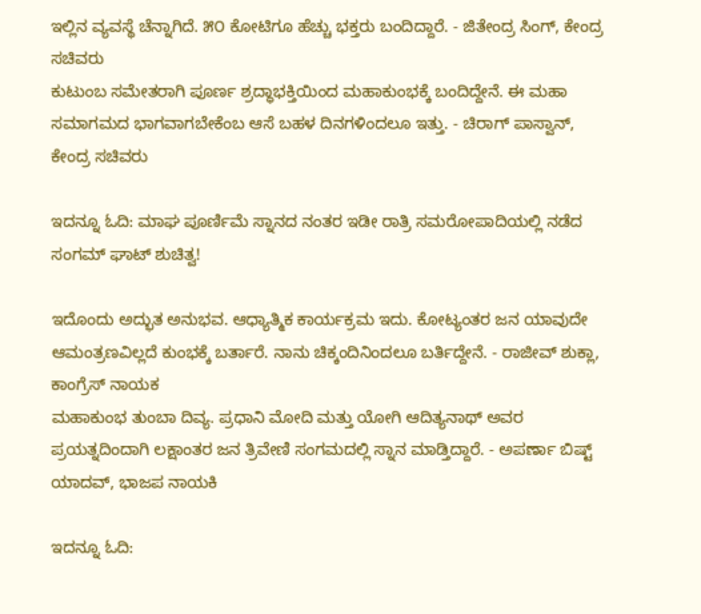ಇಲ್ಲಿನ ವ್ಯವಸ್ಥೆ ಚೆನ್ನಾಗಿದೆ. ೫೦ ಕೋಟಿಗೂ ಹೆಚ್ಚು ಭಕ್ತರು ಬಂದಿದ್ದಾರೆ. - ಜಿತೇಂದ್ರ ಸಿಂಗ್, ಕೇಂದ್ರ ಸಚಿವರು
ಕುಟುಂಬ ಸಮೇತರಾಗಿ ಪೂರ್ಣ ಶ್ರದ್ಧಾಭಕ್ತಿಯಿಂದ ಮಹಾಕುಂಭಕ್ಕೆ ಬಂದಿದ್ದೇನೆ. ಈ ಮಹಾ ಸಮಾಗಮದ ಭಾಗವಾಗಬೇಕೆಂಬ ಆಸೆ ಬಹಳ ದಿನಗಳಿಂದಲೂ ಇತ್ತು. - ಚಿರಾಗ್ ಪಾಸ್ವಾನ್, ಕೇಂದ್ರ ಸಚಿವರು

ಇದನ್ನೂ ಓದಿ: ಮಾಘ ಪೂರ್ಣಿಮೆ ಸ್ನಾನದ ನಂತರ ಇಡೀ ರಾತ್ರಿ ಸಮರೋಪಾದಿಯಲ್ಲಿ ನಡೆದ ಸಂಗಮ್‌ ಘಾಟ್‌ ಶುಚಿತ್ವ!

ಇದೊಂದು ಅದ್ಭುತ ಅನುಭವ. ಆಧ್ಯಾತ್ಮಿಕ ಕಾರ್ಯಕ್ರಮ ಇದು. ಕೋಟ್ಯಂತರ ಜನ ಯಾವುದೇ ಆಮಂತ್ರಣವಿಲ್ಲದೆ ಕುಂಭಕ್ಕೆ ಬರ್ತಾರೆ. ನಾನು ಚಿಕ್ಕಂದಿನಿಂದಲೂ ಬರ್ತಿದ್ದೇನೆ. - ರಾಜೀವ್ ಶುಕ್ಲಾ, ಕಾಂಗ್ರೆಸ್ ನಾಯಕ
ಮಹಾಕುಂಭ ತುಂಬಾ ದಿವ್ಯ. ಪ್ರಧಾನಿ ಮೋದಿ ಮತ್ತು ಯೋಗಿ ಆದಿತ್ಯನಾಥ್ ಅವರ ಪ್ರಯತ್ನದಿಂದಾಗಿ ಲಕ್ಷಾಂತರ ಜನ ತ್ರಿವೇಣಿ ಸಂಗಮದಲ್ಲಿ ಸ್ನಾನ ಮಾಡ್ತಿದ್ದಾರೆ. - ಅಪರ್ಣಾ ಬಿಷ್ಟ್ ಯಾದವ್, ಭಾಜಪ ನಾಯಕಿ

ಇದನ್ನೂ ಓದಿ: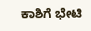ಕಾಶಿಗೆ ಭೇಟಿ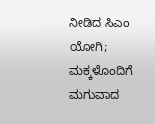ನೀಡಿದ ಸಿಎಂ ಯೋಗಿ; ಮಕ್ಕಳೊಂದಿಗೆ ಮಗುವಾದ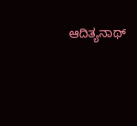ಆದಿತ್ಯನಾಥ್